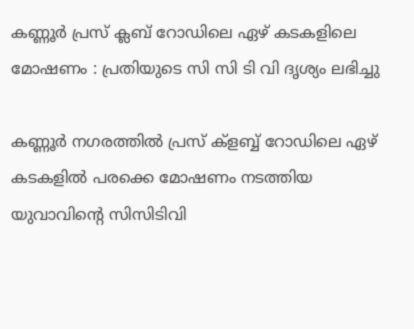കണ്ണൂർ പ്രസ് ക്ലബ് റോഡിലെ ഏഴ് കടകളിലെ മോഷണം : പ്രതിയുടെ സി സി ടി വി ദൃശ്യം ലഭിച്ചു

കണ്ണൂർ നഗരത്തിൽ പ്രസ് ക്ളബ്ബ് റോഡിലെ ഏഴ് കടകളിൽ പരക്കെ മോഷണം നടത്തിയ യുവാവിൻ്റെ സിസിടിവി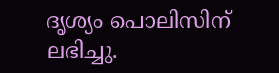ദൃശ്യം പൊലിസിന് ലഭിച്ചു.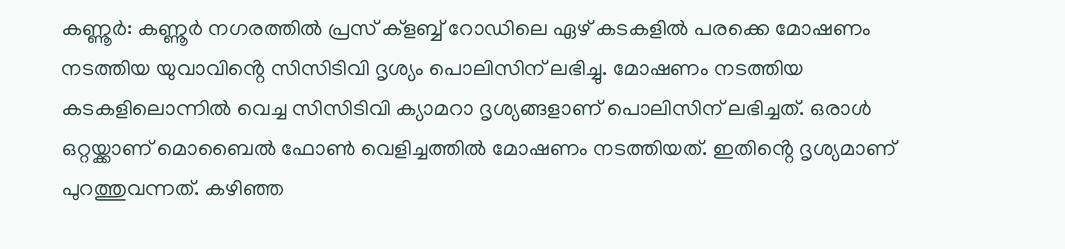കണ്ണൂർ: കണ്ണൂർ നഗരത്തിൽ പ്രസ് ക്ളബ്ബ് റോഡിലെ ഏഴ് കടകളിൽ പരക്കെ മോഷണം നടത്തിയ യുവാവിൻ്റെ സിസിടിവി ദൃശ്യം പൊലിസിന് ലഭിച്ചു. മോഷണം നടത്തിയ കടകളിലൊന്നിൽ വെച്ച സിസിടിവി ക്യാമറാ ദൃശ്യങ്ങളാണ് പൊലിസിന് ലഭിച്ചത്. ഒരാൾ ഒറ്റയ്ക്കാണ് മൊബൈൽ ഫോൺ വെളിച്ചത്തിൽ മോഷണം നടത്തിയത്. ഇതിൻ്റെ ദൃശ്യമാണ് പുറത്തുവന്നത്. കഴിഞ്ഞ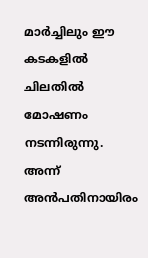മാർച്ചിലും ഈ കടകളിൽ ചിലതിൽ മോഷണം നടന്നിരുന്നു. അന്ന് അൻപതിനായിരം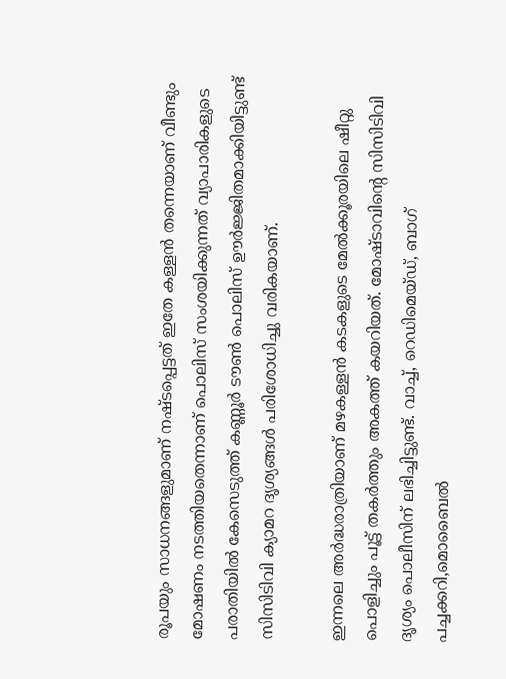രൂപയും സാധനങ്ങളുമാണ് നഷ്‌ടപ്പെട്ടത് ഇതേ കള്ളൻ തന്നെയാണ് വീണ്ടും മോഷണം നടത്തിയതെന്നാണ് പൊലിസ് സംശയിക്കുന്നത് വ്യാപാരികളുടെ പരാതിയിൽ കേസെടുത്ത് കണ്ണൂർ ടൗൺ പൊലിസ് ഊർജ്ജിതമാക്കിയിട്ടുണ്ട് സിസിടിവി ക്യാമറ ദൃശ്യങ്ങൾ പരിശോധിച്ചു വരികയാണ്.

ഇന്നലെ അർദ്ധരാത്രിയാണ് മഴകള്ളൻ കടകളുടെ മേൽക്കൂരയിലെ ഷീറ്റു പൊളിച്ചും പൂട്ട് തകർത്തും അകത്ത് കയറിയത്. മോഷ്ടാവിൻ്റെ സിസിടിവി ദൃശ്യം പൊലീസിന് ലഭിച്ചിട്ടുണ്ട്. വാച്ച്, റെഡിമെയ്ഡ്, ബാഗ് പച്ചക്കറി,മൊബൈൽ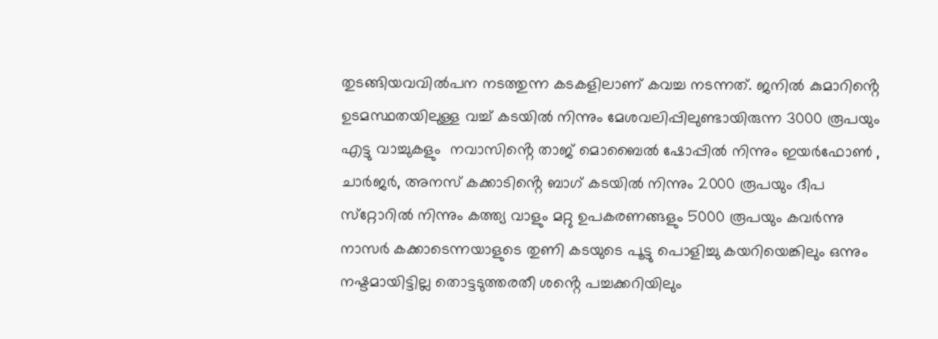തുടങ്ങിയവവിൽപന നടത്തുന്ന കടകളിലാണ് കവച്ച നടന്നത്. ജനിൽ കുമാറിൻ്റെ ഉടമസ്ഥതയിലുള്ള വച്ച് കടയിൽ നിന്നും മേശവലിപ്പിലുണ്ടായിരുന്ന 3000 രൂപയും എട്ടു വാച്ചുകളും  നവാസിൻ്റെ താജ് മൊബൈൽ ഷോപ്പിൽ നിന്നും ഇയർഫോൺ , ചാർജർ, അനസ് കക്കാടിൻ്റെ ബാഗ് കടയിൽ നിന്നും 2000 രൂപയും ദീപ സ്‌റ്റോറിൽ നിന്നും കത്ത്യ വാളും മറ്റു ഉപകരണങ്ങളും 5000 രൂപയും കവർന്നു നാസർ കക്കാടെന്നയാളുടെ തുണി കടയുടെ പൂട്ടു പൊളിച്ചു കയറിയെങ്കിലും ഒന്നും നഷ്ടമായിട്ടില്ല തൊട്ടടുത്തരതീ ശൻ്റെ പച്ചക്കറിയിലും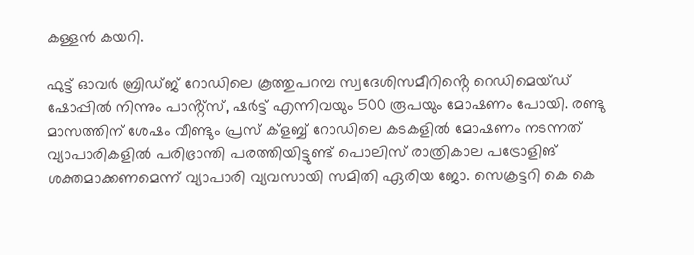കള്ളൻ കയറി.

ഫുട്ട് ഓവർ ബ്രിഡ്ജ് റോഡിലെ കൂത്തുപറമ്പ സ്വദേശിസമീറിൻ്റെ റെഡിമെയ്ഡ് ഷോപ്പിൽ നിന്നും പാൻ്റ്സ്, ഷർട്ട് എന്നിവയും 500 രൂപയും മോഷണം പോയി. രണ്ടു മാസത്തിന് ശേഷം വീണ്ടും പ്രസ് ക്ളബ്ബ് റോഡിലെ കടകളിൽ മോഷണം നടന്നത് വ്യാപാരികളിൽ പരിഭ്രാന്തി പരത്തിയിട്ടുണ്ട് പൊലിസ് രാത്രികാല പട്രോളിങ് ശക്തമാക്കണമെന്ന് വ്യാപാരി വ്യവസായി സമിതി ഏരിയ ജോ. സെക്രട്ടറി കെ കെ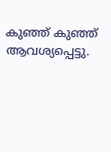കുഞ്ഞ് കുഞ്ഞ് ആവശ്യപ്പെട്ടു.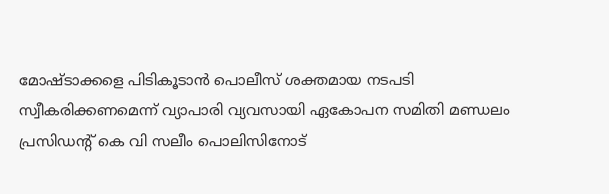മോഷ്ടാക്കളെ പിടികൂടാൻ പൊലീസ് ശക്തമായ നടപടി സ്വീകരിക്കണമെന്ന് വ്യാപാരി വ്യവസായി ഏകോപന സമിതി മണ്ഡലം പ്രസിഡൻ്റ് കെ വി സലീം പൊലിസിനോട്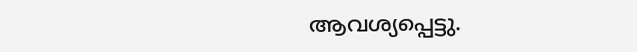ആവശ്യപ്പെട്ടു.